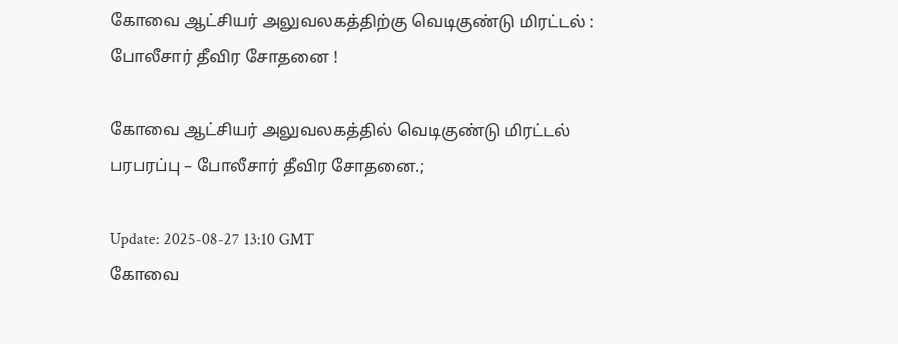கோவை ஆட்சியர் அலுவலகத்திற்கு வெடிகுண்டு மிரட்டல் : போலீசார் தீவிர சோதனை !

கோவை ஆட்சியர் அலுவலகத்தில் வெடிகுண்டு மிரட்டல் பரபரப்பு – போலீசார் தீவிர சோதனை.;

Update: 2025-08-27 13:10 GMT
கோவை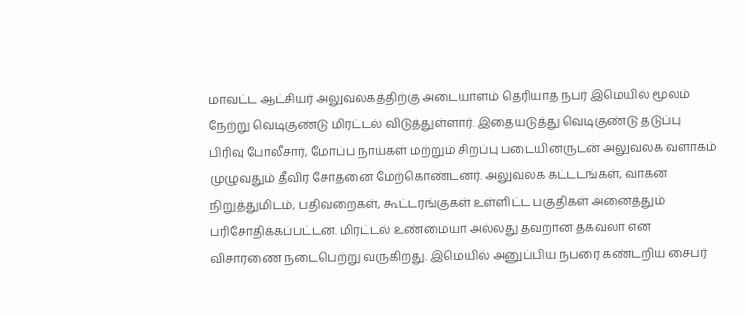மாவட்ட ஆட்சியர் அலுவலகத்திற்கு அடையாளம் தெரியாத நபர் இமெயில் மூலம் நேற்று வெடிகுண்டு மிரட்டல் விடுத்துள்ளார். இதையடுத்து வெடிகுண்டு தடுப்பு பிரிவு போலீசார், மோப்ப நாய்கள் மற்றும் சிறப்பு படையினருடன் அலுவலக வளாகம் முழுவதும் தீவிர சோதனை மேற்கொண்டனர். அலுவலக கட்டடங்கள், வாகன நிறுத்துமிடம், பதிவறைகள், கூட்டரங்குகள் உள்ளிட்ட பகுதிகள் அனைத்தும் பரிசோதிக்கப்பட்டன. மிரட்டல் உண்மையா அல்லது தவறான தகவலா என விசாரணை நடைபெற்று வருகிறது. இமெயில் அனுப்பிய நபரை கண்டறிய சைபர்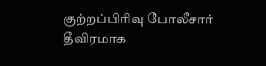குற்றப்பிரிவு போலீசார் தீவிரமாக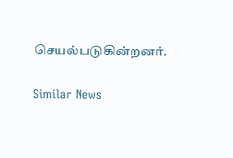செயல்படுகின்றனர்.

Similar News